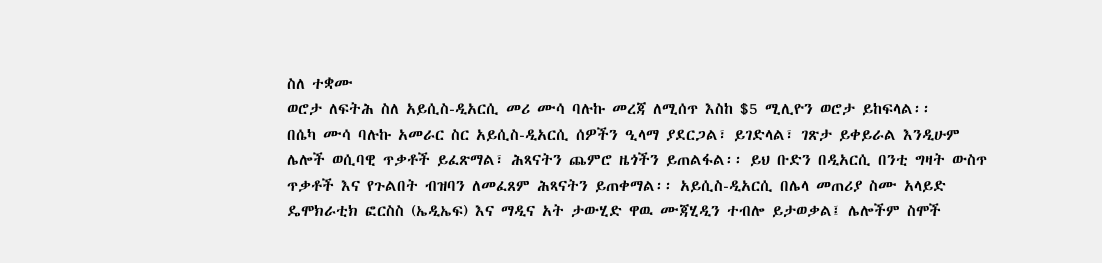ስለ ተቋሙ
ወሮታ ለፍትሕ ስለ አይሲስ-ዲአርሲ መሪ ሙሳ ባሉኩ መረጃ ለሚሰጥ እስከ $5 ሚሊዮን ወሮታ ይከፍላል፡፡
በሴካ ሙሳ ባሉኩ አመራር ስር አይሲስ-ዲአርሲ ሰዎችን ዒላማ ያደርጋል፣ ይገድላል፣ ገጽታ ይቀይራል እንዲሁም ሌሎች ወሲባዊ ጥቃቶች ይፈጽማል፣ ሕጻናትን ጨምሮ ዜጎችን ይጠልፋል፡፡ ይህ ቡድን በዲአርሲ በንቲ ግዛት ውስጥ ጥቃቶች እና የጉልበት ብዝባን ለመፈጸም ሕጻናትን ይጠቀማል፡፡ አይሲስ-ዲአርሲ በሌላ መጠሪያ ስሙ አላይድ ዴሞክራቲክ ፎርስስ (ኤዲኤፍ) እና ማዲና አት ታውሂድ ዋዉ ሙጃሂዲን ተብሎ ይታወቃል፤ ሌሎችም ስሞች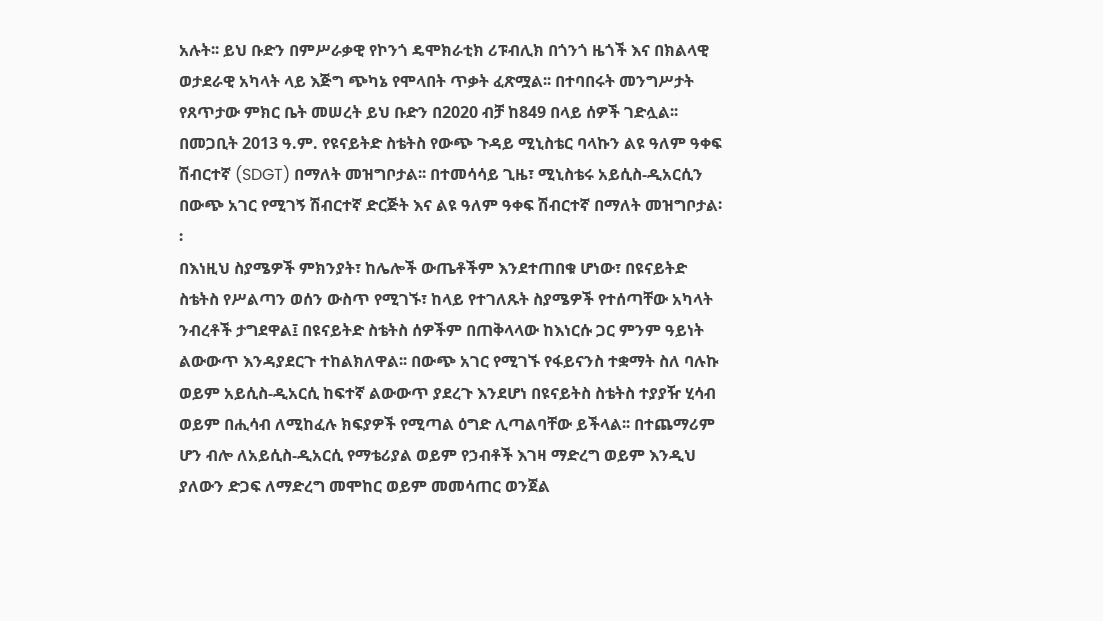አሉት፡፡ ይህ ቡድን በምሥራቃዊ የኮንጎ ዴሞክራቲክ ሪፑብሊክ በጎንጎ ዜጎች እና በክልላዊ ወታደራዊ አካላት ላይ እጅግ ጭካኔ የሞላበት ጥቃት ፈጽሟል፡፡ በተባበሩት መንግሥታት የጸጥታው ምክር ቤት መሠረት ይህ ቡድን በ2020 ብቻ ከ849 በላይ ሰዎች ገድሏል፡፡
በመጋቢት 2013 ዓ.ም. የዩናይትድ ስቴትስ የውጭ ጉዳይ ሚኒስቴር ባላኩን ልዩ ዓለም ዓቀፍ ሽብርተኛ (SDGT) በማለት መዝግቦታል፡፡ በተመሳሳይ ጊዜ፣ ሚኒስቴሩ አይሲስ-ዲአርሲን በውጭ አገር የሚገኝ ሽብርተኛ ድርጅት እና ልዩ ዓለም ዓቀፍ ሽብርተኛ በማለት መዝግቦታል፡፡
በእነዚህ ስያሜዎች ምክንያት፣ ከሌሎች ውጤቶችም እንደተጠበቁ ሆነው፣ በዩናይትድ ስቴትስ የሥልጣን ወሰን ውስጥ የሚገኙ፣ ከላይ የተገለጹት ስያሜዎች የተሰጣቸው አካላት ንብረቶች ታግደዋል፤ በዩናይትድ ስቴትስ ሰዎችም በጠቅላላው ከእነርሱ ጋር ምንም ዓይነት ልውውጥ እንዳያደርጉ ተከልክለዋል፡፡ በውጭ አገር የሚገኙ የፋይናንስ ተቋማት ስለ ባሉኩ ወይም አይሲስ-ዲአርሲ ከፍተኛ ልውውጥ ያደረጉ እንደሆነ በዩናይትስ ስቴትስ ተያያዥ ሂሳብ ወይም በሒሳብ ለሚከፈሉ ክፍያዎች የሚጣል ዕግድ ሊጣልባቸው ይችላል፡፡ በተጨማሪም ሆን ብሎ ለአይሲስ-ዲአርሲ የማቴሪያል ወይም የኃብቶች እገዛ ማድረግ ወይም እንዲህ ያለውን ድጋፍ ለማድረግ መሞከር ወይም መመሳጠር ወንጀል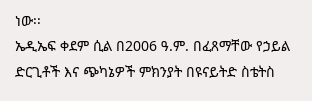ነው፡፡
ኤዲኤፍ ቀደም ሲል በ2006 ዓ.ም. በፈጸማቸው የኃይል ድርጊቶች እና ጭካኔዎች ምክንያት በዩናይትድ ስቴትስ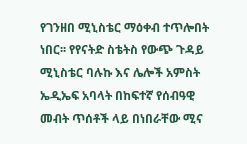የገንዘበ ሚኒስቴር ማዕቀብ ተጥሎበት ነበር፡፡ የየናትድ ስቴትስ የውጭ ጉዳይ ሚኒስቴር ባሉኩ እና ሌሎች አምስት ኤዲኤፍ አባላት በከፍተኛ የሰብዓዊ መብት ጥሰቶች ላይ በነበራቸው ሚና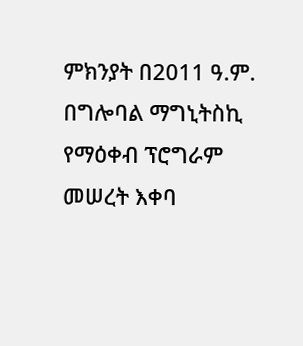ምክንያት በ2011 ዓ.ም. በግሎባል ማግኒትስኪ የማዕቀብ ፕሮግራም መሠረት እቀባ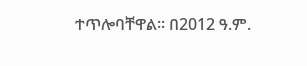ተጥሎባቸዋል፡፡ በ2012 ዓ.ም.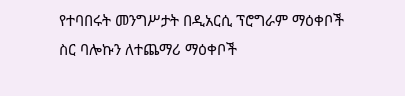የተባበሩት መንግሥታት በዲአርሲ ፕሮግራም ማዕቀቦች ስር ባሎኩን ለተጨማሪ ማዕቀቦች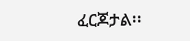ፈርጆታል፡፡